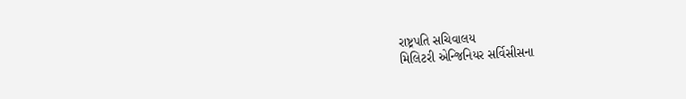રાષ્ટ્રપતિ સચિવાલય
મિલિટરી એન્જિનિયર સર્વિસીસના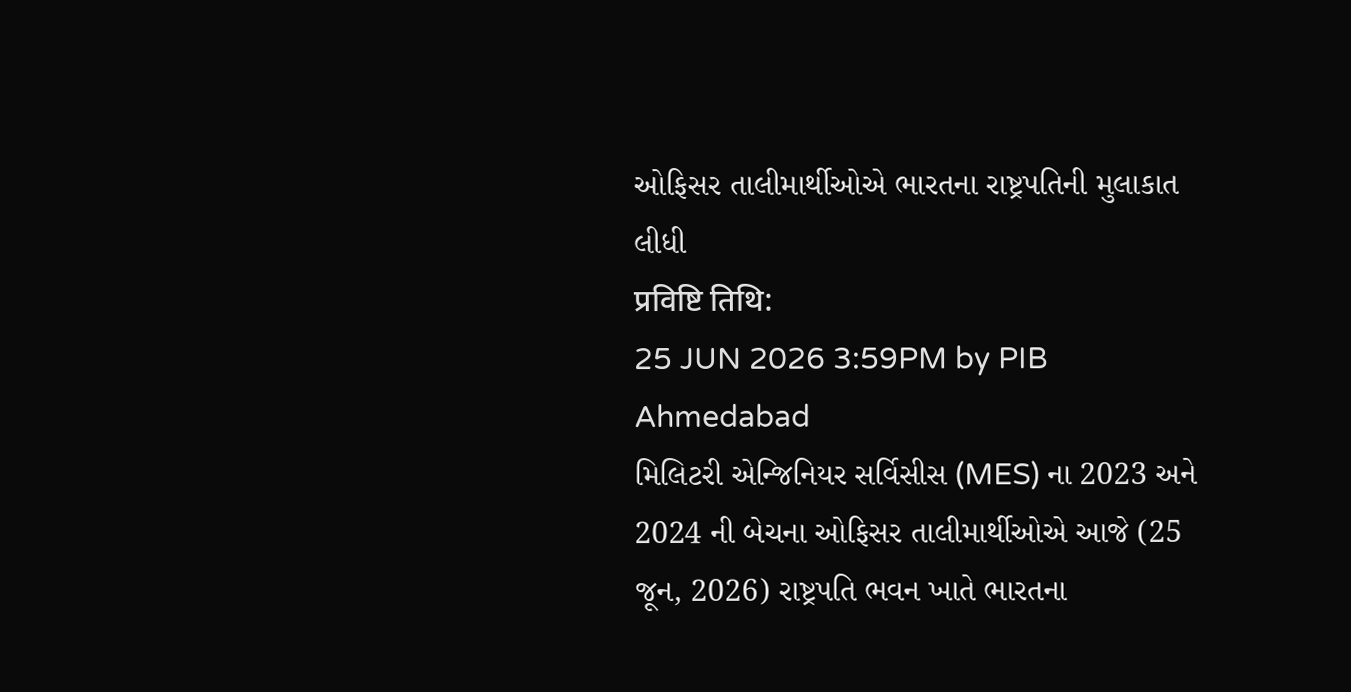ઓફિસર તાલીમાર્થીઓએ ભારતના રાષ્ટ્રપતિની મુલાકાત લીધી
प्रविष्टि तिथि:
25 JUN 2026 3:59PM by PIB Ahmedabad
મિલિટરી એન્જિનિયર સર્વિસીસ (MES) ના 2023 અને 2024 ની બેચના ઓફિસર તાલીમાર્થીઓએ આજે (25 જૂન, 2026) રાષ્ટ્રપતિ ભવન ખાતે ભારતના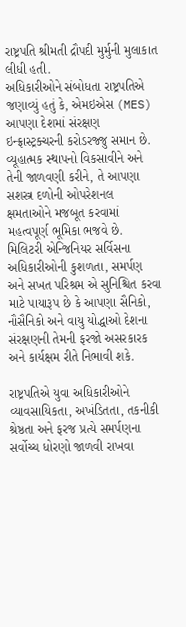રાષ્ટ્રપતિ શ્રીમતી દ્રૌપદી મુર્મુની મુલાકાત લીધી હતી.
અધિકારીઓને સંબોધતા રાષ્ટ્રપતિએ જણાવ્યું હતું કે, એમઇએસ (MES) આપણા દેશમાં સંરક્ષણ ઇન્ફ્રાસ્ટ્રક્ચરની કરોડરજ્જુ સમાન છે. વ્યૂહાત્મક સ્થાપનો વિકસાવીને અને તેની જાળવણી કરીને, તે આપણા સશસ્ત્ર દળોની ઓપરેશનલ ક્ષમતાઓને મજબૂત કરવામાં મહત્વપૂર્ણ ભૂમિકા ભજવે છે. મિલિટરી એન્જિનિયર સર્વિસના અધિકારીઓની કુશળતા, સમર્પણ અને સખત પરિશ્રમ એ સુનિશ્ચિત કરવા માટે પાયારૂપ છે કે આપણા સૈનિકો, નૌસૈનિકો અને વાયુ યોદ્ધાઓ દેશના સંરક્ષણની તેમની ફરજો અસરકારક અને કાર્યક્ષમ રીતે નિભાવી શકે.

રાષ્ટ્રપતિએ યુવા અધિકારીઓને વ્યાવસાયિકતા, અખંડિતતા, તકનીકી શ્રેષ્ઠતા અને ફરજ પ્રત્યે સમર્પણના સર્વોચ્ચ ધોરણો જાળવી રાખવા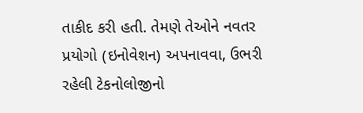તાકીદ કરી હતી. તેમણે તેઓને નવતર પ્રયોગો (ઇનોવેશન) અપનાવવા, ઉભરી રહેલી ટેકનોલોજીનો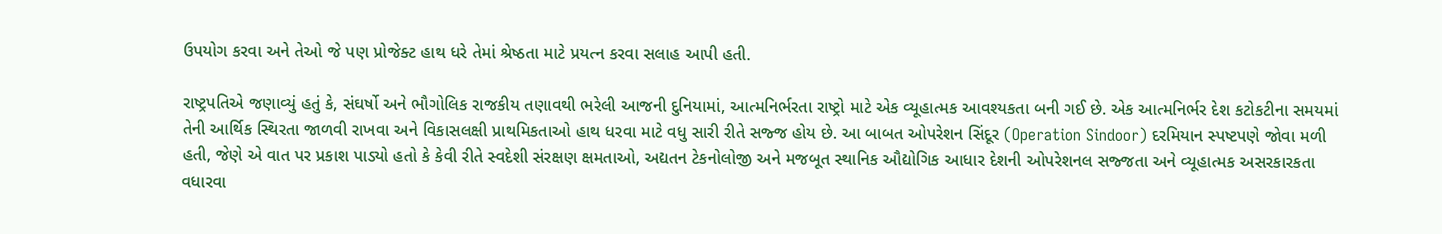ઉપયોગ કરવા અને તેઓ જે પણ પ્રોજેક્ટ હાથ ધરે તેમાં શ્રેષ્ઠતા માટે પ્રયત્ન કરવા સલાહ આપી હતી.

રાષ્ટ્રપતિએ જણાવ્યું હતું કે, સંઘર્ષો અને ભૌગોલિક રાજકીય તણાવથી ભરેલી આજની દુનિયામાં, આત્મનિર્ભરતા રાષ્ટ્રો માટે એક વ્યૂહાત્મક આવશ્યકતા બની ગઈ છે. એક આત્મનિર્ભર દેશ કટોકટીના સમયમાં તેની આર્થિક સ્થિરતા જાળવી રાખવા અને વિકાસલક્ષી પ્રાથમિકતાઓ હાથ ધરવા માટે વધુ સારી રીતે સજ્જ હોય છે. આ બાબત ઓપરેશન સિંદૂર (Operation Sindoor) દરમિયાન સ્પષ્ટપણે જોવા મળી હતી, જેણે એ વાત પર પ્રકાશ પાડ્યો હતો કે કેવી રીતે સ્વદેશી સંરક્ષણ ક્ષમતાઓ, અદ્યતન ટેકનોલોજી અને મજબૂત સ્થાનિક ઔદ્યોગિક આધાર દેશની ઓપરેશનલ સજ્જતા અને વ્યૂહાત્મક અસરકારકતા વધારવા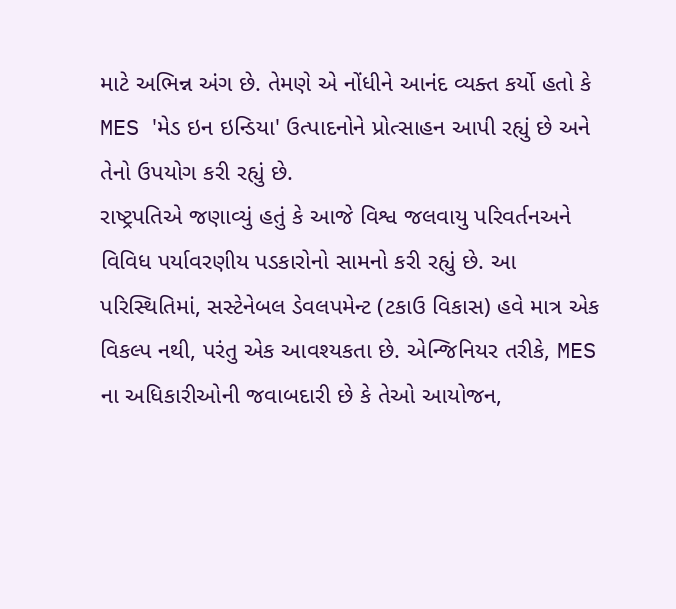માટે અભિન્ન અંગ છે. તેમણે એ નોંધીને આનંદ વ્યક્ત કર્યો હતો કે MES 'મેડ ઇન ઇન્ડિયા' ઉત્પાદનોને પ્રોત્સાહન આપી રહ્યું છે અને તેનો ઉપયોગ કરી રહ્યું છે.
રાષ્ટ્રપતિએ જણાવ્યું હતું કે આજે વિશ્વ જલવાયુ પરિવર્તનઅને વિવિધ પર્યાવરણીય પડકારોનો સામનો કરી રહ્યું છે. આ પરિસ્થિતિમાં, સસ્ટેનેબલ ડેવલપમેન્ટ (ટકાઉ વિકાસ) હવે માત્ર એક વિકલ્પ નથી, પરંતુ એક આવશ્યકતા છે. એન્જિનિયર તરીકે, MES ના અધિકારીઓની જવાબદારી છે કે તેઓ આયોજન,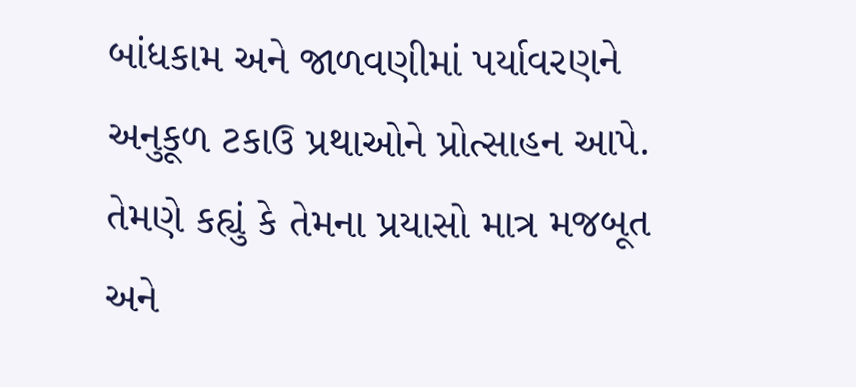બાંધકામ અને જાળવણીમાં પર્યાવરણને અનુકૂળ ટકાઉ પ્રથાઓને પ્રોત્સાહન આપે. તેમણે કહ્યું કે તેમના પ્રયાસો માત્ર મજબૂત અને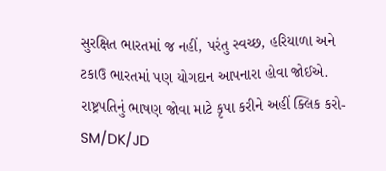સુરક્ષિત ભારતમાં જ નહીં, પરંતુ સ્વચ્છ, હરિયાળા અને ટકાઉ ભારતમાં પણ યોગદાન આપનારા હોવા જોઈએ.
રાષ્ટ્રપતિનું ભાષણ જોવા માટે કૃપા કરીને અહીં ક્લિક કરો-
SM/DK/JD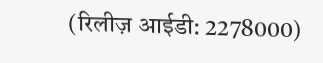(रिलीज़ आईडी: 2278000)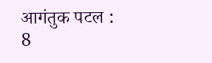आगंतुक पटल : 8